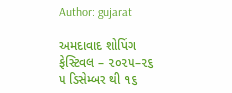Author: gujarat

અમદાવાદ શોપિંગ ફેસ્ટિવલ – ૨૦૨૫–૨૬ ૫ ડિસેમ્બર થી ૧૬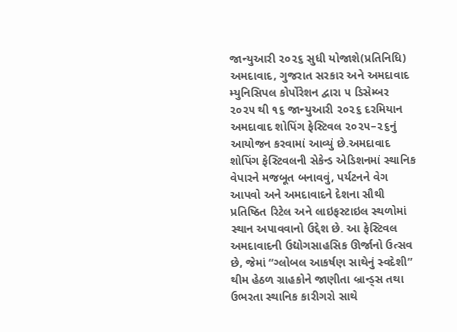જાન્યુઆરી ૨૦૨૬ સુધી યોજાશે(પ્રતિનિધિ) અમદાવાદ, ગુજરાત સરકાર અને અમદાવાદ મ્યુનિસિપલ કોર્પોરેશન દ્વારા ૫ ડિસેમ્બર ૨૦૨૫ થી ૧૬ જાન્યુઆરી ૨૦૨૬ દરમિયાન અમદાવાદ શોપિંગ ફેસ્ટિવલ ૨૦૨૫–૨૬નું આયોજન કરવામાં આવ્યું છે.અમદાવાદ શોપિંગ ફેસ્ટિવલની સેકેન્ડ એડિશનમાં સ્થાનિક વેપારને મજબૂત બનાવવું, પર્યટનને વેગ આપવો અને અમદાવાદને દેશના સૌથી પ્રતિષ્ઠિત રિટેલ અને લાઇફસ્ટાઇલ સ્થળોમાં સ્થાન અપાવવાનો ઉદ્દેશ છે. આ ફેસ્ટિવલ અમદાવાદની ઉદ્યોગસાહસિક ઊર્જાનો ઉત્સવ છે, જેમાં “ગ્લોબલ આકર્ષણ સાથેનું સ્વદેશી” થીમ હેઠળ ગ્રાહકોને જાણીતા બ્રાન્ડ્‌સ તથા ઉભરતા સ્થાનિક કારીગરો સાથે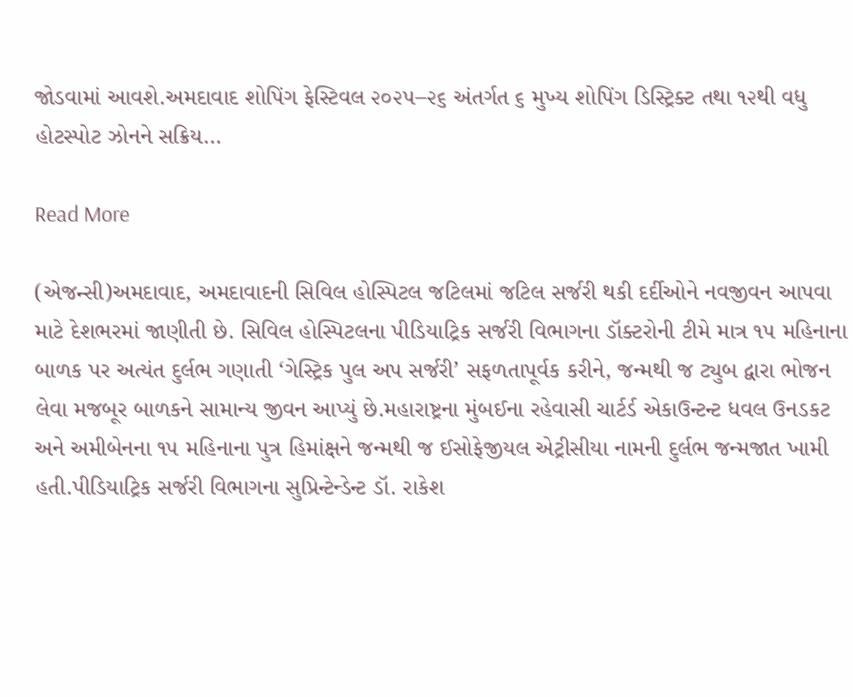જોડવામાં આવશે.અમદાવાદ શોપિંગ ફેસ્ટિવલ ૨૦૨૫–૨૬ અંતર્ગત ૬ મુખ્ય શોપિંગ ડિસ્ટ્રિક્ટ તથા ૧૨થી વધુ હોટસ્પોટ ઝોનને સક્રિય…

Read More

(એજન્સી)અમદાવાદ, અમદાવાદની સિવિલ હોસ્પિટલ જટિલમાં જટિલ સર્જરી થકી દર્દીઓને નવજીવન આપવા માટે દેશભરમાં જાણીતી છે. સિવિલ હોસ્પિટલના પીડિયાટ્રિક સર્જરી વિભાગના ડૉક્ટરોની ટીમે માત્ર ૧૫ મહિનાના બાળક પર અત્યંત દુર્લભ ગણાતી ‘ગેસ્ટ્રિક પુલ અપ સર્જરી’ સફળતાપૂર્વક કરીને, જન્મથી જ ટ્યુબ દ્વારા ભોજન લેવા મજબૂર બાળકને સામાન્ય જીવન આપ્યું છે.મહારાષ્ટ્રના મુંબઈના રહેવાસી ચાર્ટર્ડ એકાઉન્ટન્ટ ધવલ ઉનડકટ અને અમીબેનના ૧૫ મહિનાના પુત્ર હિમાંક્ષને જન્મથી જ ઈસોફેજીયલ એટ્રીસીયા નામની દુર્લભ જન્મજાત ખામી હતી.પીડિયાટ્રિક સર્જરી વિભાગના સુપ્રિન્ટેન્ડેન્ટ ડૉ. રાકેશ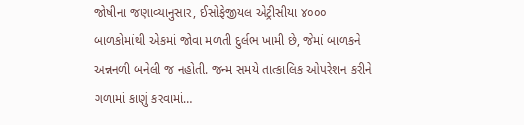જોષીના જણાવ્યાનુસાર, ઈસોફેજીયલ એટ્રીસીયા ૪૦૦૦ બાળકોમાંથી એકમાં જોવા મળતી દુર્લભ ખામી છે, જેમાં બાળકને અન્નનળી બનેલી જ નહોતી. જન્મ સમયે તાત્કાલિક ઓપરેશન કરીને ગળામાં કાણું કરવામાં…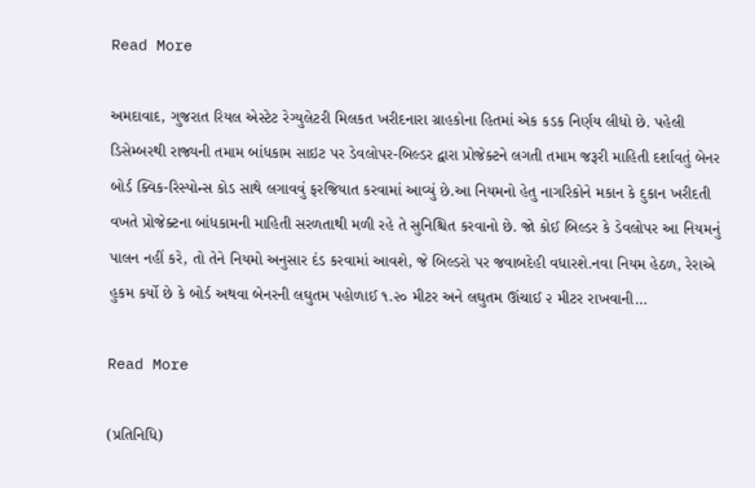Read More

અમદાવાદ, ગુજરાત રિયલ એસ્ટેટ રેગ્યુલેટરી મિલકત ખરીદનારા ગ્રાહકોના હિતમાં એક કડક નિર્ણય લીધો છે. પહેલી ડિસેમ્બરથી રાજ્યની તમામ બાંધકામ સાઇટ પર ડેવલોપર-બિલ્ડર દ્વારા પ્રોજેક્ટને લગતી તમામ જરૂરી માહિતી દર્શાવતું બેનર બોર્ડ ક્વિક-રિસ્પોન્સ કોડ સાથે લગાવવું ફરજિયાત કરવામાં આવ્યું છે.આ નિયમનો હેતુ નાગરિકોને મકાન કે દુકાન ખરીદતી વખતે પ્રોજેક્ટના બાંધકામની માહિતી સરળતાથી મળી રહે તે સુનિશ્ચિત કરવાનો છે. જો કોઈ બિલ્ડર કે ડેવલોપર આ નિયમનું પાલન નહીં કરે, તો તેને નિયમો અનુસાર દંડ કરવામાં આવશે, જે બિલ્ડરો પર જવાબદેહી વધારશે.નવા નિયમ હેઠળ, રેરાએ હુકમ કર્યો છે કે બોર્ડ અથવા બેનરની લઘુતમ પહોળાઈ ૧.૨૦ મીટર અને લઘુતમ ઊંચાઈ ૨ મીટર રાખવાની…

Read More

(પ્રતિનિધિ)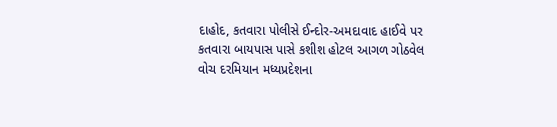દાહોદ, કતવારા પોલીસે ઈન્દોર-અમદાવાદ હાઈવે પર કતવારા બાયપાસ પાસે કશીશ હોટલ આગળ ગોઠવેલ વોચ દરમિયાન મધ્યપ્રદેશના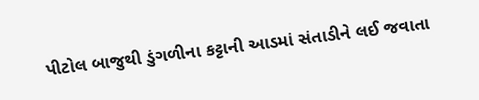પીટોલ બાજુથી ડુંગળીના કટ્ટાની આડમાં સંતાડીને લઈ જવાતા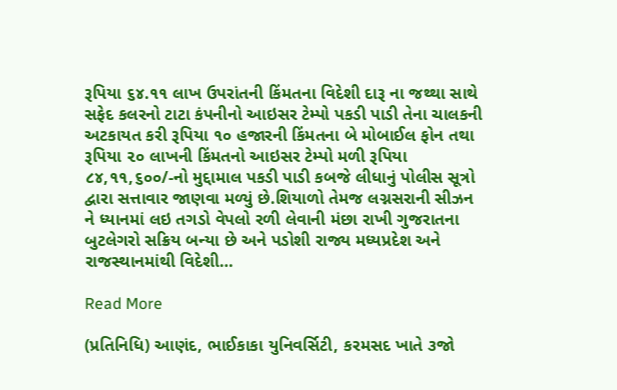રૂપિયા ૬૪.૧૧ લાખ ઉપરાંતની કિંમતના વિદેશી દારૂ ના જથ્થા સાથે સફેદ કલરનો ટાટા કંપનીનો આઇસર ટેમ્પો પકડી પાડી તેના ચાલકની અટકાયત કરી રૂપિયા ૧૦ હજારની કિંમતના બે મોબાઈલ ફોન તથા રૂપિયા ૨૦ લાખની કિંમતનો આઇસર ટેમ્પો મળી રૂપિયા ૮૪,૧૧,૬૦૦/-નો મુદ્દામાલ પકડી પાડી કબજે લીધાનું પોલીસ સૂત્રો દ્વારા સત્તાવાર જાણવા મળ્યું છે.શિયાળો તેમજ લગ્નસરાની સીઝન ને ધ્યાનમાં લઇ તગડો વેપલો રળી લેવાની મંછા રાખી ગુજરાતના બુટલેગરો સક્રિય બન્યા છે અને પડોશી રાજ્ય મધ્યપ્રદેશ અને રાજસ્થાનમાંથી વિદેશી…

Read More

(પ્રતિનિધિ) આણંદ, ભાઈકાકા યુનિવર્સિટી, કરમસદ ખાતે ૩જો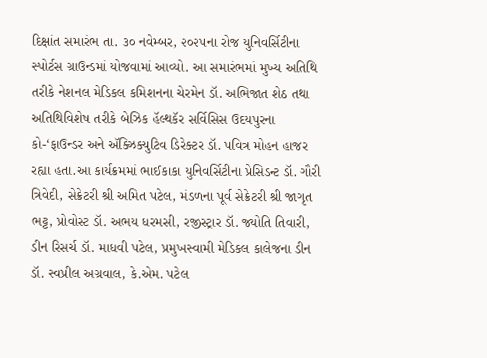દિક્ષાંત સમારંભ તા. ૩૦ નવેમ્બર, ૨૦૨૫ના રોજ યુનિવર્સિટીના સ્પોર્ટસ ગ્રાઉન્ડમાં યોજવામાં આવ્યો. આ સમારંભમાં મુખ્ય અતિથિ તરીકે નેશનલ મેડિકલ કમિશનના ચેરમેન ડૉ. અભિજાત શેઠ તથા અતિથિવિશેષ તરીકે બેઝિક હૅલ્થકૅર સર્વિસિસ ઉદયપુરના કો-‘ફાઉન્ડર અને ઍક્ઝિક્યુટિવ ડિરેક્ટર ડૉ. પવિત્ર મોહન હાજર રહ્યા હતા.આ કાર્યક્રમમાં ભાઈકાકા યુનિવર્સિટીના પ્રેસિડન્ટ ડૉ. ગૌરી ત્રિવેદી, સેક્રેટરી શ્રી અમિત પટેલ, મંડળના પૂર્વ સેક્રેટરી શ્રી જાગૃત ભટ્ટ, પ્રોવોસ્ટ ડૉ. અભય ધરમસી, રજીસ્ટ્રાર ડૉ. જ્યોતિ તિવારી, ડીન રિસર્ચ ડૉ. માધવી પટેલ, પ્રમુખસ્વામી મેડિકલ કાલેજના ડીન ડૉ. સ્વપ્રીલ અગ્રવાલ, કે.એમ. પટેલ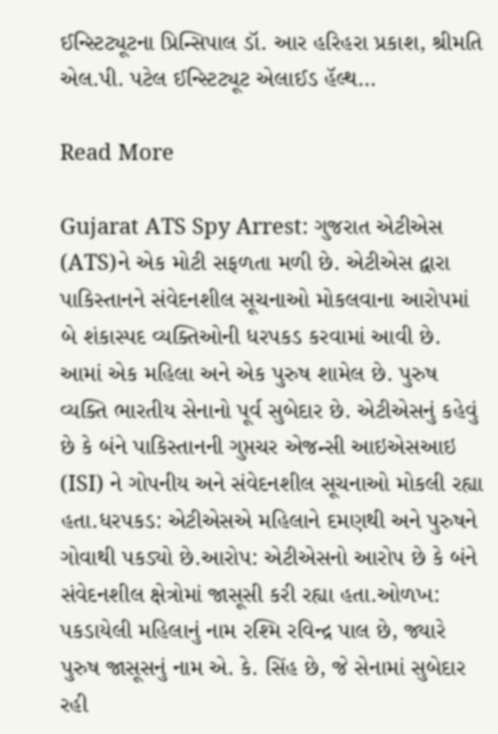ઈન્સ્ટિટ્યૂટના પ્રિન્સિપાલ ડૉ. આર હરિહરા પ્રકાશ, શ્રીમતિ એલ.પી. પટેલ ઈન્સ્ટિટ્યૂટ એલાઈડ હૅલ્થ…

Read More

Gujarat ATS Spy Arrest: ગુજરાત એટીએસ (ATS)ને એક મોટી સફળતા મળી છે. એટીએસ દ્વારા પાકિસ્તાનને સંવેદનશીલ સૂચનાઓ મોકલવાના આરોપમાં બે શંકાસ્પદ વ્યક્તિઓની ધરપકડ કરવામાં આવી છે. આમાં એક મહિલા અને એક પુરુષ શામેલ છે. પુરુષ વ્યક્તિ ભારતીય સેનાનો પૂર્વ સુબેદાર છે. એટીએસનું કહેવું છે કે બંને પાકિસ્તાનની ગુપ્તચર એજન્સી આઇએસઆઇ (ISI) ને ગોપનીય અને સંવેદનશીલ સૂચનાઓ મોકલી રહ્યા હતા.ધરપકડ: એટીએસએ મહિલાને દમણથી અને પુરુષને ગોવાથી પકડ્યો છે.આરોપ: એટીએસનો આરોપ છે કે બંને સંવેદનશીલ ક્ષેત્રોમાં જાસૂસી કરી રહ્યા હતા.ઓળખ: પકડાયેલી મહિલાનું નામ રશ્મિ રવિન્દ્ર પાલ છે, જ્યારે પુરુષ જાસૂસનું નામ એ. કે. સિંહ છે, જે સેનામાં સુબેદાર રહી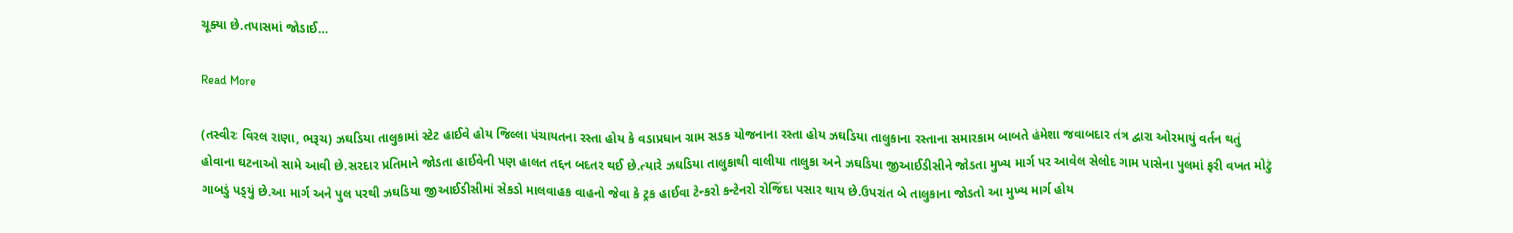ચૂક્યા છે.તપાસમાં જોડાઈ…

Read More

(તસ્વીરઃ વિરલ રાણા, ભરૂચ) ઝઘડિયા તાલુકામાં સ્ટેટ હાઈવે હોય જિલ્લા પંચાયતના રસ્તા હોય કે વડાપ્રધાન ગ્રામ સડક યોજનાના રસ્તા હોય ઝઘડિયા તાલુકાના રસ્તાના સમારકામ બાબતે હંમેશા જવાબદાર તંત્ર દ્વારા ઓરમાયું વર્તન થતું હોવાના ઘટનાઓ સામે આવી છે.સરદાર પ્રતિમાને જોડતા હાઈવેની પણ હાલત તદ્દન બદતર થઈ છે.ત્યારે ઝઘડિયા તાલુકાથી વાલીયા તાલુકા અને ઝઘડિયા જીઆઈડીસીને જોડતા મુખ્ય માર્ગ પર આવેલ સેલોદ ગામ પાસેના પુલમાં ફરી વખત મોટું ગાબડું પડ્‌યું છે.આ માર્ગ અને પુલ પરથી ઝઘડિયા જીઆઈડીસીમાં સેકડો માલવાહક વાહનો જેવા કે ટ્રક હાઈવા ટેન્કરો કન્ટેનરો રોજિંદા પસાર થાય છે.ઉપરાંત બે તાલુકાના જોડતો આ મુખ્ય માર્ગ હોય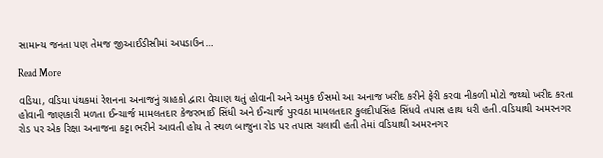સામાન્ય જનતા પણ તેમજ જીઆઈડીસીમાં અપડાઉન…

Read More

વડિયા, વડિયા પંથકમાં રેશનના અનાજનું ગ્રાહકો દ્વારા વેચાણ થતું હોવાની અને અમુક ઈસમો આ અનાજ ખરીદ કરીને ફેરી કરવા નીકળી મોટો જથ્થો ખરીદ કરતા હોવાની જાણકારી મળતા ઈન્ચાર્જ મામલતદાર કેજરભાઈ સિંધી અને ઈન્ચાર્જ પુરવઠા મામલતદાર કુલદીપસિંહ સિંધવે તપાસ હાથ ધરી હતી.વડિયાથી અમરનગર રોડ પર એક રિક્ષા અનાજના કટ્ટા ભરીને આવતી હોય તે સ્થળ બાજુના રોડ પર તપાસ ચલાવી હતી તેમાં વડિયાથી અમરનગર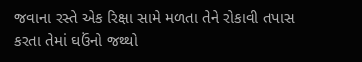જવાના રસ્તે એક રિક્ષા સામે મળતા તેને રોકાવી તપાસ કરતા તેમાં ઘઉંનો જથ્થો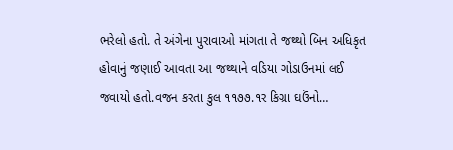ભરેલો હતો. તે અંગેના પુરાવાઓ માંગતા તે જથ્થો બિન અધિકૃત હોવાનું જણાઈ આવતા આ જથ્થાને વડિયા ગોડાઉનમાં લઈ જવાયો હતો.વજન કરતા કુલ ૧૧૭૭.૧ર કિગ્રા ઘઉંનો…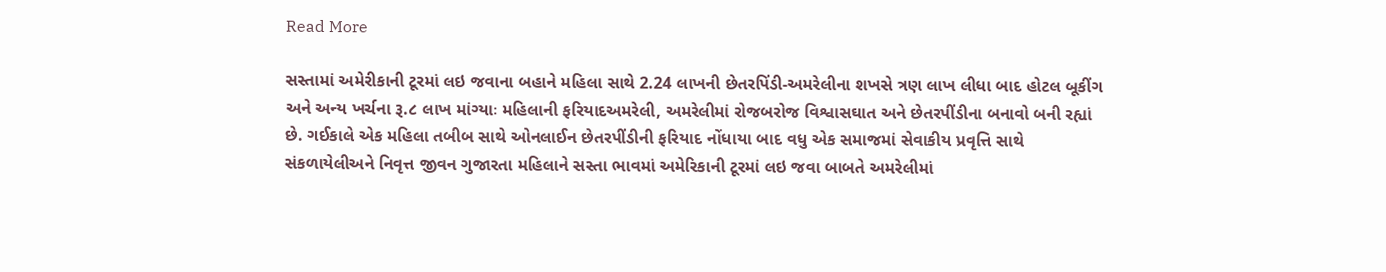Read More

સસ્તામાં અમેરીકાની ટૂરમાં લઇ જવાના બહાને મહિલા સાથે 2.24 લાખની છેતરપિંડી-અમરેલીના શખસે ત્રણ લાખ લીધા બાદ હોટલ બૂકીંગ અને અન્ય ખર્ચના રૂ.૮ લાખ માંગ્યાઃ મહિલાની ફરિયાદઅમરેલી, અમરેલીમાં રોજબરોજ વિશ્વાસઘાત અને છેતરપીંડીના બનાવો બની રહ્યાં છે. ગઈકાલે એક મહિલા તબીબ સાથે ઓનલાઈન છેતરપીંડીની ફરિયાદ નોંધાયા બાદ વધુ એક સમાજમાં સેવાકીય પ્રવૃત્તિ સાથે સંકળાયેલીઅને નિવૃત્ત જીવન ગુજારતા મહિલાને સસ્તા ભાવમાં અમેરિકાની ટૂરમાં લઇ જવા બાબતે અમરેલીમાં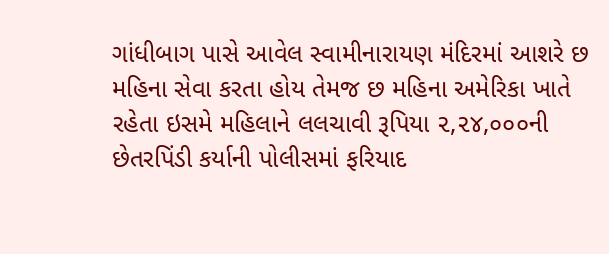ગાંધીબાગ પાસે આવેલ સ્વામીનારાયણ મંદિરમાં આશરે છ મહિના સેવા કરતા હોય તેમજ છ મહિના અમેરિકા ખાતે રહેતા ઇસમે મહિલાને લલચાવી રૂપિયા ૨,૨૪,૦૦૦ની છેતરપિંડી કર્યાની પોલીસમાં ફરિયાદ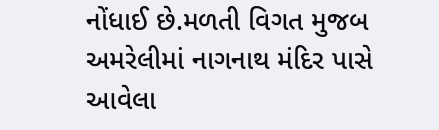નોંધાઈ છે.મળતી વિગત મુજબ અમરેલીમાં નાગનાથ મંદિર પાસે આવેલા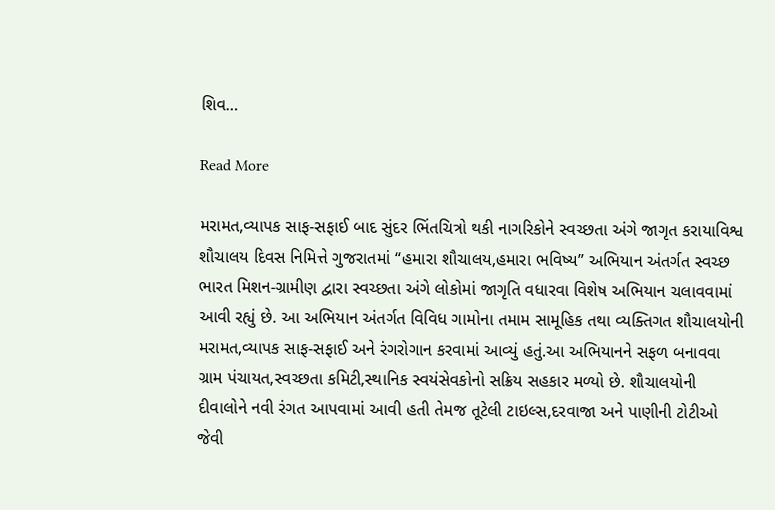શિવ…

Read More

મરામત,વ્યાપક સાફ-સફાઈ બાદ સુંદર ભિંતચિત્રો થકી નાગરિકોને સ્વચ્છતા અંગે જાગૃત કરાયાવિશ્વ શૌચાલય દિવસ નિમિત્તે ગુજરાતમાં “હમારા શૌચાલય,હમારા ભવિષ્ય” અભિયાન અંતર્ગત સ્વચ્છ ભારત મિશન-ગ્રામીણ દ્વારા સ્વચ્છતા અંગે લોકોમાં જાગૃતિ વધારવા વિશેષ અભિયાન ચલાવવામાં આવી રહ્યું છે. આ અભિયાન અંતર્ગત વિવિધ ગામોના તમામ સામૂહિક તથા વ્યક્તિગત શૌચાલયોની મરામત,વ્યાપક સાફ-સફાઈ અને રંગરોગાન કરવામાં આવ્યું હતું.આ અભિયાનને સફળ બનાવવા ગ્રામ પંચાયત,સ્વચ્છતા કમિટી,સ્થાનિક સ્વયંસેવકોનો સક્રિય સહકાર મળ્યો છે. શૌચાલયોની દીવાલોને નવી રંગત આપવામાં આવી હતી તેમજ તૂટેલી ટાઇલ્સ,દરવાજા અને પાણીની ટોટીઓ જેવી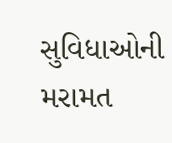સુવિધાઓની મરામત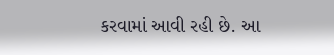કરવામાં આવી રહી છે. આ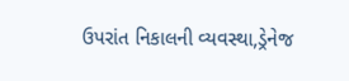ઉપરાંત નિકાલની વ્યવસ્થા,ડ્રેનેજ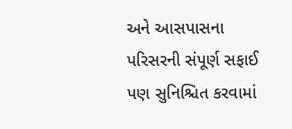અને આસપાસના પરિસરની સંપૂર્ણ સફાઈ પણ સુનિશ્ચિત કરવામાં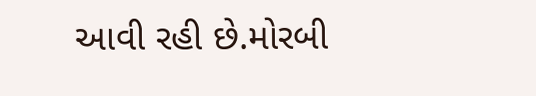આવી રહી છે.મોરબી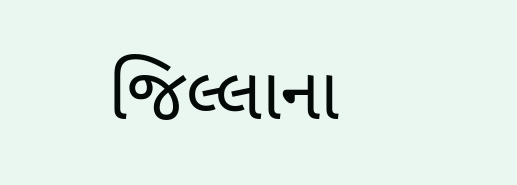જિલ્લાના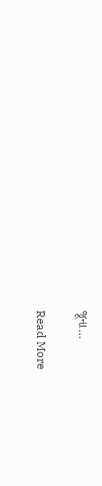જૂના…

Read More